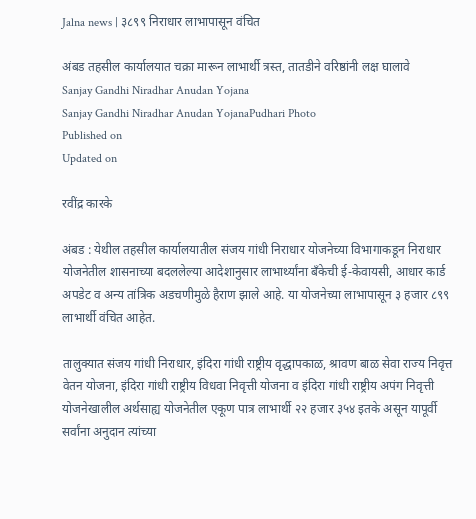Jalna news | ३८९९ निराधार लाभापासून वंचित

अंबड तहसील कार्यालयात चक्रा मारून लाभार्थी त्रस्त, तातडीने वरिष्ठांनी लक्ष घालावे
Sanjay Gandhi Niradhar Anudan Yojana
Sanjay Gandhi Niradhar Anudan YojanaPudhari Photo
Published on
Updated on

रवींद्र कारके

अंबड : येथील तहसील कार्यालयातील संजय गांधी निराधार योजनेच्या विभागाकडून निराधार योजनेतील शासनाच्या बदललेल्या आदेशानुसार लाभार्थ्यांना बँकेची ई-केवायसी, आधार कार्ड अपडेट व अन्य तांत्रिक अडचणीमुळे हैराण झाले आहे. या योजनेच्या लाभापासून ३ हजार ८९९ लाभार्थी वंचित आहेत.

तालुक्यात संजय गांधी निराधार, इंदिरा गांधी राष्ट्रीय वृद्धापकाळ, श्रावण बाळ सेवा राज्य निवृत्त वेतन योजना, इंदिरा गांधी राष्ट्रीय विधवा निवृत्ती योजना व इंदिरा गांधी राष्ट्रीय अपंग निवृत्ती योजनेखालील अर्थसाह्य योजनेतील एकूण पात्र लाभार्थी २२ हजार ३५४ इतके असून यापूर्वी सर्वांना अनुदान त्यांच्या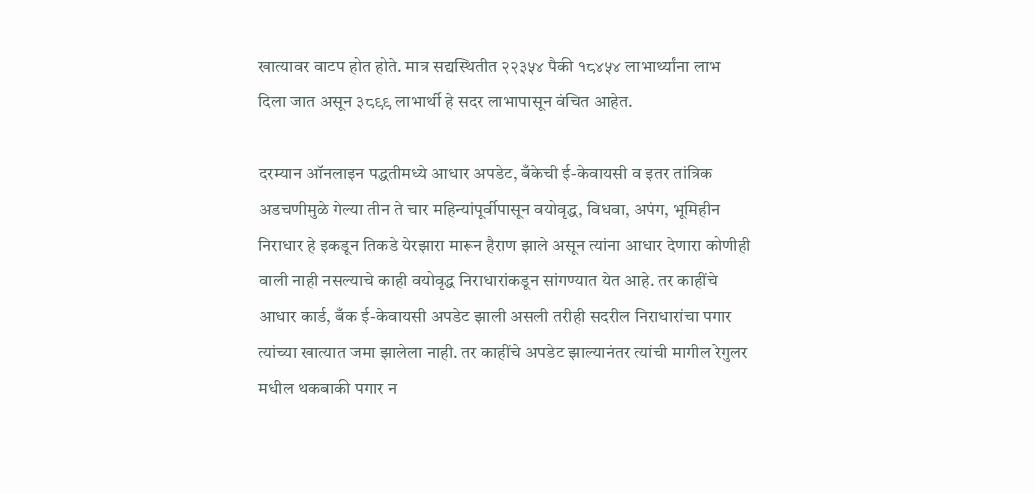खात्यावर वाटप होत होते. मात्र सद्यस्थितीत २२३५४ पैकी १८४५४ लाभार्थ्यांना लाभ दिला जात असून ३८९९ लाभार्थी हे सदर लाभापासून वंचित आहेत.

दरम्यान ऑनलाइन पद्धतीमध्ये आधार अपडेट, बँकेची ई-केवायसी व इतर तांत्रिक अडचणीमुळे गेल्या तीन ते चार महिन्यांपूर्वीपासून वयोवृद्ध, विधवा, अपंग, भूमिहीन निराधार हे इकडून तिकडे येरझारा मारून हैराण झाले असून त्यांना आधार देणारा कोणीही वाली नाही नसल्याचे काही वयोवृद्ध निराधारांकडून सांगण्यात येत आहे. तर काहींचे आधार कार्ड, बँक ई-केवायसी अपडेट झाली असली तरीही सदरील निराधारांचा पगार त्यांच्या खात्यात जमा झालेला नाही. तर काहींचे अपडेट झाल्यानंतर त्यांची मागील रेगुलर मधील थकबाकी पगार न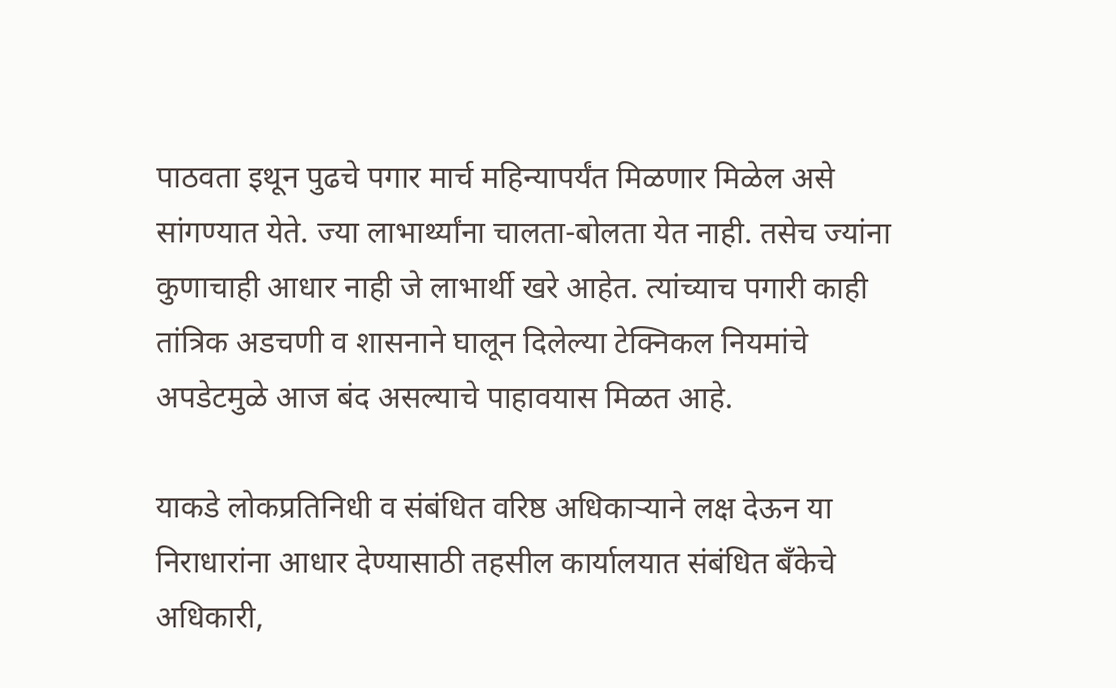पाठवता इथून पुढचे पगार मार्च महिन्यापर्यंत मिळणार मिळेल असे सांगण्यात येते. ज्या लाभार्थ्यांना चालता-बोलता येत नाही. तसेच ज्यांना कुणाचाही आधार नाही जे लाभार्थी खरे आहेत. त्यांच्याच पगारी काही तांत्रिक अडचणी व शासनाने घालून दिलेल्या टेक्निकल नियमांचे अपडेटमुळे आज बंद असल्याचे पाहावयास मिळत आहे.

याकडे लोकप्रतिनिधी व संबंधित वरिष्ठ अधिकाऱ्याने लक्ष देऊन या निराधारांना आधार देण्यासाठी तहसील कार्यालयात संबंधित बँकेचे अधिकारी,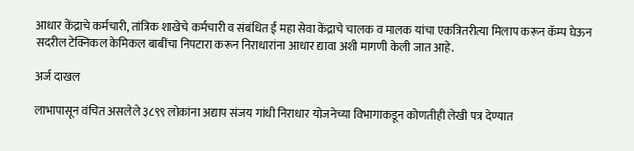आधार केंद्राचे कर्मचारी, तांत्रिक शाखेचे कर्मचारी व संबंधित ई महा सेवा केंद्राचे चालक व मालक यांचा एकत्रितरीत्या मिलाप करून कॅम्प घेऊन सदरील टेक्निकल केमिकल बाबींचा निपटारा करून निराधारांना आधार द्यावा अशी मागणी केली जात आहे.

अर्ज दाखल

लाभापासून वंचित असलेले ३८९९ लोकांना अद्याप संजय गांधी निराधार योजनेच्या विभागाकडून कोणतीही लेखी पत्र देण्यात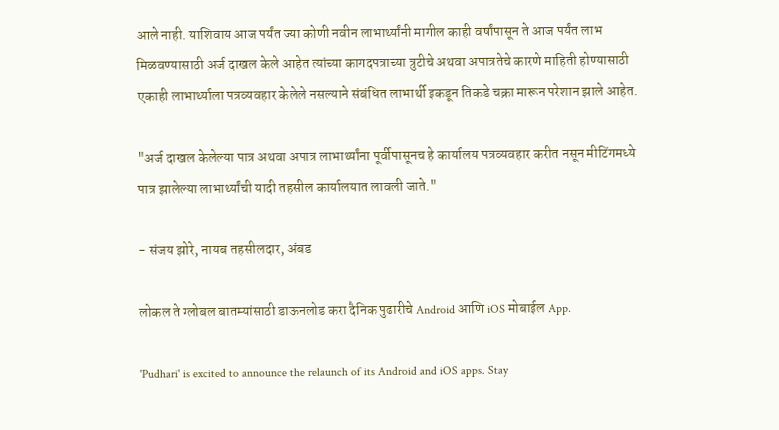आले नाही. याशिवाय आज पर्यंत ज्या कोणी नवीन लाभार्थ्यांनी मागील काही वर्षांपासून ते आज पर्यंत लाभ मिळवण्यासाठी अर्ज दाखल केले आहेत त्यांच्या कागदपत्राच्या त्रुटीचे अथवा अपात्रतेचे कारणे माहिती होण्यासाठी एकाही लाभार्थ्याला पत्रव्यवहार केलेले नसल्याने संबंधित लाभार्थी इकडून तिकडे चक्रा मारून परेशान झाले आहेत.

"अर्ज दाखल केलेल्या पात्र अथवा अपात्र लाभार्थ्यांना पूर्वीपासूनच हे कार्यालय पत्रव्यवहार करीत नसून मीटिंगमध्ये पात्र झालेल्या लाभार्थ्यांची यादी तहसील कार्यालयात लावली जाते."

- संजय झोरे, नायब तहसीलदार, अंबड

लोकल ते ग्लोबल बातम्यांसाठी डाऊनलोड करा दैनिक पुढारीचे Android आणि iOS मोबाईल App.

'Pudhari' is excited to announce the relaunch of its Android and iOS apps. Stay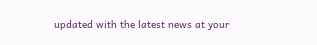updated with the latest news at your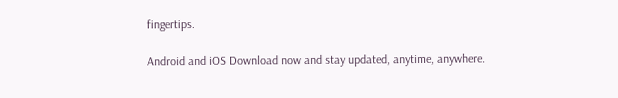fingertips.

Android and iOS Download now and stay updated, anytime, anywhere.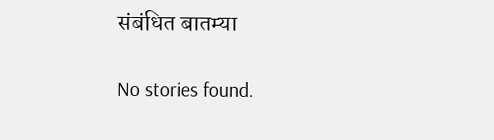संबंधित बातम्या

No stories found.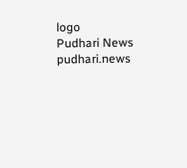logo
Pudhari News
pudhari.news